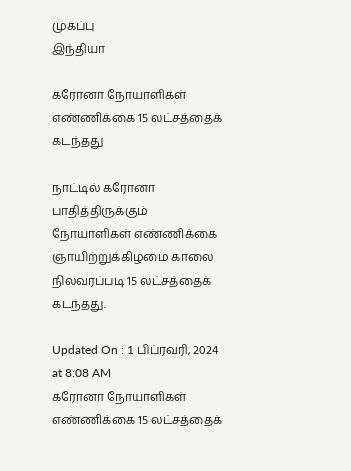முகப்பு
இந்தியா

கரோனா நோயாளிகள் எண்ணிக்கை 15 லட்சத்தைக் கடந்தது

நாட்டில் கரோனா பாதித்திருக்கும் நோயாளிகள் எண்ணிக்கை ஞாயிற்றுக்கிழமை காலை நிலவரப்படி 15 லட்சத்தைக் கடந்தது.

Updated On : 1 பிப்ரவரி, 2024 at 8:08 AM
கரோனா நோயாளிகள் எண்ணிக்கை 15 லட்சத்தைக்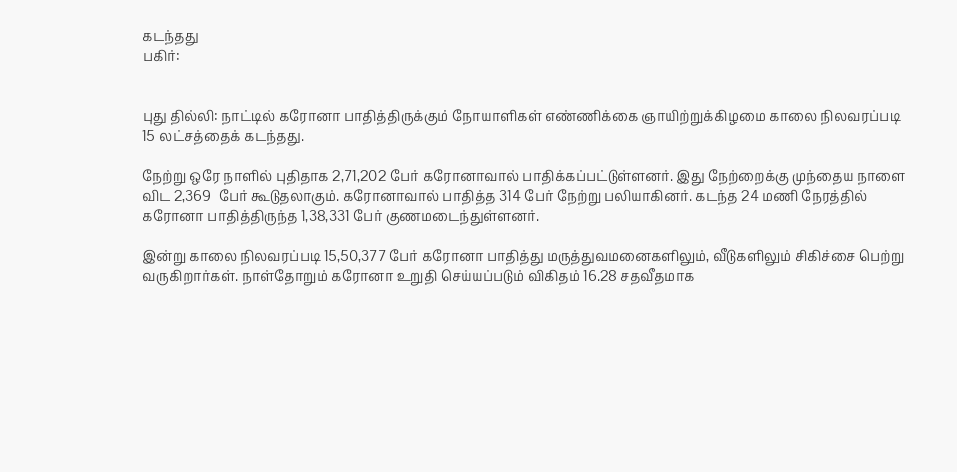கடந்தது
பகிர்:


புது தில்லி: நாட்டில் கரோனா பாதித்திருக்கும் நோயாளிகள் எண்ணிக்கை ஞாயிற்றுக்கிழமை காலை நிலவரப்படி 15 லட்சத்தைக் கடந்தது.

நேற்று ஒரே நாளில் புதிதாக 2,71,202 பேர் கரோனாவால் பாதிக்கப்பட்டுள்ளனர். இது நேற்றைக்கு முந்தைய நாளை விட 2,369  பேர் கூடுதலாகும். கரோனாவால் பாதித்த 314 பேர் நேற்று பலியாகினர். கடந்த 24 மணி நேரத்தில் கரோனா பாதித்திருந்த 1,38,331 பேர் குணமடைந்துள்ளனர்.

இன்று காலை நிலவரப்படி 15,50,377 பேர் கரோனா பாதித்து மருத்துவமனைகளிலும், வீடுகளிலும் சிகிச்சை பெற்று வருகிறார்கள். நாள்தோறும் கரோனா உறுதி செய்யப்படும் விகிதம் 16.28 சதவீதமாக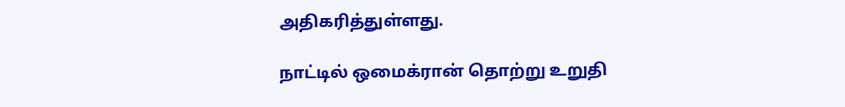அதிகரித்துள்ளது.

நாட்டில் ஒமைக்ரான் தொற்று உறுதி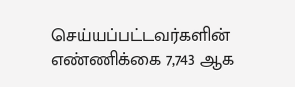செய்யப்பட்டவர்களின் எண்ணிக்கை 7,743 ஆக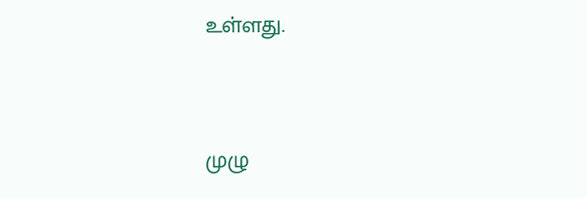உள்ளது.


முழு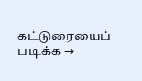கட்டுரையைப் படிக்க →